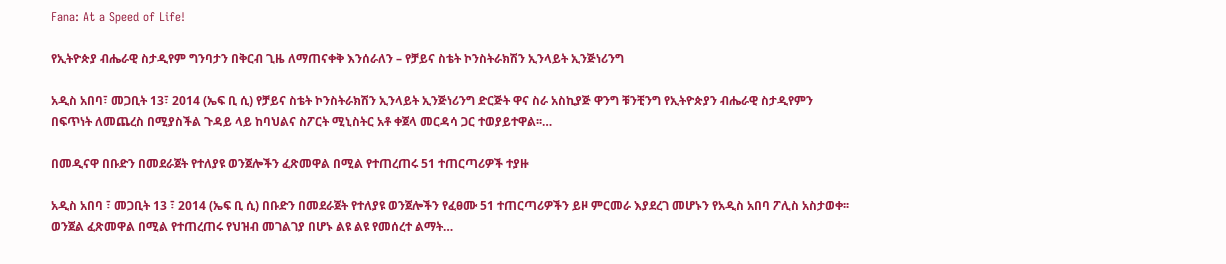Fana: At a Speed of Life!

የኢትዮጵያ ብሔራዊ ስታዲየም ግንባታን በቅርብ ጊዜ ለማጠናቀቅ እንሰራለን – የቻይና ስቴት ኮንስትራክሽን ኢንላይት ኢንጅነሪንግ

አዲስ አበባ፣ መጋቢት 13፣ 2014 (ኤፍ ቢ ሲ) የቻይና ስቴት ኮንስትራክሽን ኢንላይት ኢንጅነሪንግ ድርጅት ዋና ስራ አስኪያጅ ዋንግ ቹንቺንግ የኢትዮጵያን ብሔራዊ ስታዲየምን በፍጥነት ለመጨረስ በሚያስችል ጉዳይ ላይ ከባህልና ስፖርት ሚኒስትር አቶ ቀጀላ መርዳሳ ጋር ተወያይተዋል፡፡…

በመዲናዋ በቡድን በመደራጀት የተለያዩ ወንጀሎችን ፈጽመዋል በሚል የተጠረጠሩ 51 ተጠርጣሪዎች ተያዙ

አዲስ አበባ ፣ መጋቢት 13 ፣ 2014 (ኤፍ ቢ ሲ) በቡድን በመደራጀት የተለያዩ ወንጀሎችን የፈፀሙ 51 ተጠርጣሪዎችን ይዞ ምርመራ እያደረገ መሆኑን የአዲስ አበባ ፖሊስ አስታወቀ፡፡ ወንጀል ፈጽመዋል በሚል የተጠረጠሩ የህዝብ መገልገያ በሆኑ ልዩ ልዩ የመሰረተ ልማት…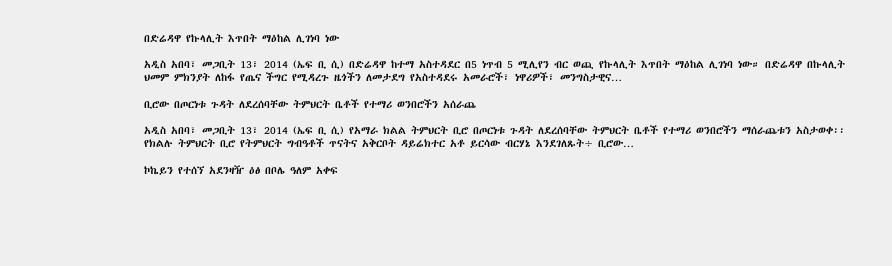በድሬዳዋ የኩላሊት እጥበት ማዕከል ሊገነባ ነው

አዲስ አበባ፣ መጋቢት 13፣ 2014 (ኤፍ ቢ ሲ) በድሬዳዋ ከተማ አስተዳደር በ5 ነጥብ 5 ሚሊየን ብር ወጪ የኩላሊት እጥበት ማዕከል ሊገነባ ነው። በድሬዳዋ በኩላሊት ህመም ምክንያት ለከፋ የጤና ችግር የሚዳረጉ ዜጎችን ለመታደግ የአስተዳደሩ አመራሮች፣ ነዋሪዎች፣ መንግስታዊና…

ቢሮው በጦርነቱ ጉዳት ለደረሰባቸው ትምህርት ቤቶች የተማሪ ወንበሮችን አሰራጨ

አዲስ አበባ፣ መጋቢት 13፣ 2014 (ኤፍ ቢ ሲ) የአማራ ክልል ትምህርት ቢሮ በጦርነቱ ጉዳት ለደረሰባቸው ትምህርት ቤቶች የተማሪ ወንበሮችን ማሰራጨቱን አስታወቀ፡፡ የክልሉ ትምህርት ቢሮ የትምህርት ግብዓቶች ጥናትና አቅርቦት ዳይሬክተር አቶ ይርሳው ብርሃኔ እንደገለጹት÷ ቢሮው…

ኮኬይን የተሰኘ አደንዛዥ ዕፅ በቦሌ ዓለም አቀፍ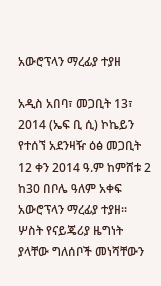አውሮፕላን ማረፊያ ተያዘ

አዲስ አበባ፣ መጋቢት 13፣ 2014 (ኤፍ ቢ ሲ) ኮኬይን የተሰኘ አደንዛዥ ዕፅ መጋቢት 12 ቀን 2014 ዓ.ም ከምሸቱ 2 ከ30 በቦሌ ዓለም አቀፍ አውሮፕላን ማረፊያ ተያዘ፡፡ ሦስት የናይጄሪያ ዜግነት ያላቸው ግለሰቦች መነሻቸውን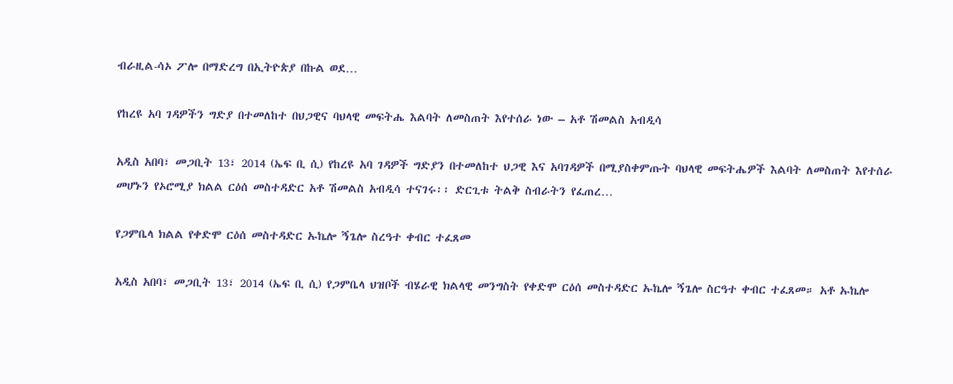ብራዚል-ሳኦ ፖሎ በማድረግ በኢትዮጵያ በኩል ወደ…

የከረዩ አባ ገዳዎችን ግድያ በተመለከተ በህጋዊና ባህላዊ መፍትሔ እልባት ለመስጠት እየተሰራ ነው – አቶ ሽመልስ አብዲሳ

አዲስ አበባ፣ መጋቢት 13፣ 2014 (ኤፍ ቢ ሲ) የከረዩ አባ ገዳዎች ግድያን በተመለከተ ህጋዊ እና አባገዳዎች በሚያስቀምጡት ባህላዊ መፍትሔዎች እልባት ለመስጠት እየተሰራ መሆኑን የኦሮሚያ ክልል ርዕሰ መስተዳድር አቶ ሽመልስ አብዲሳ ተናገሩ፡፡ ድርጊቱ ትልቅ ስብራትን የፈጠረ…

የጋምቤላ ክልል የቀድሞ ርዕሰ መስተዳድር ኡኬሎ ኝጌሎ ስረዓተ ቀብር ተፈጸመ

አዲስ አበባ፣ መጋቢት 13፣ 2014 (ኤፍ ቢ ሲ) የጋምቤላ ህዝቦች ብሄራዊ ክልላዊ መንግስት የቀድሞ ርዕሰ መስተዳድር ኡኬሎ ኝጌሎ ስርዓተ ቀብር ተፈጸመ። አቶ ኡኬሎ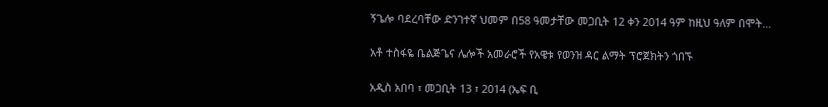ኝጌሎ ባደረባቸው ድንገተኛ ህመም በ58 ዓመታቸው መጋቢት 12 ቀን 2014 ዓም ከዚህ ዓለም በሞት…

አቶ ተስፋዬ ቤልጅጌና ሌሎች አመራሮች የአዌቱ የወንዝ ዳር ልማት ፕሮጀክትን ጎበኙ

አዲስ አበባ ፣ መጋቢት 13 ፣ 2014 (ኤፍ ቢ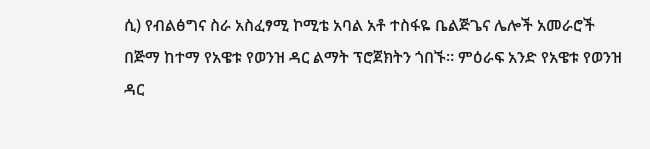ሲ) የብልፅግና ስራ አስፈፃሚ ኮሚቴ አባል አቶ ተስፋዬ ቤልጅጌና ሌሎች አመራሮች በጅማ ከተማ የአዌቱ የወንዝ ዳር ልማት ፕሮጀክትን ጎበኙ። ምዕራፍ አንድ የአዌቱ የወንዝ ዳር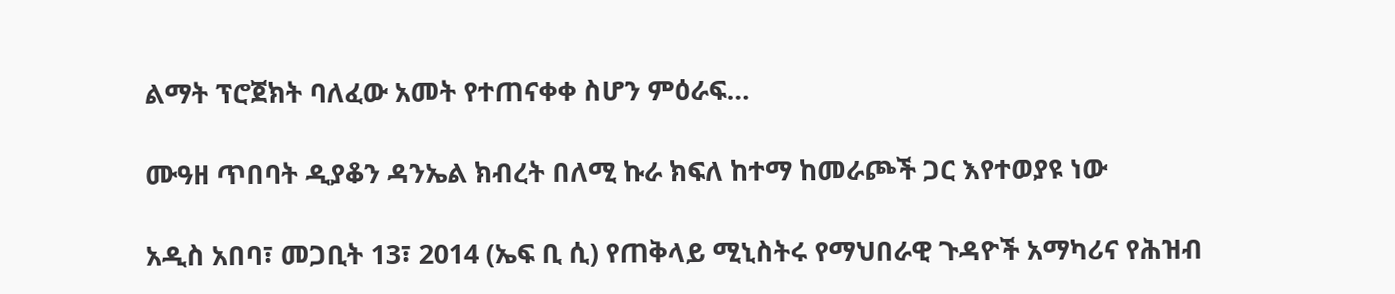ልማት ፕሮጀክት ባለፈው አመት የተጠናቀቀ ስሆን ምዕራፍ…

ሙዓዘ ጥበባት ዲያቆን ዳንኤል ክብረት በለሚ ኩራ ክፍለ ከተማ ከመራጮች ጋር እየተወያዩ ነው

አዲስ አበባ፣ መጋቢት 13፣ 2014 (ኤፍ ቢ ሲ) የጠቅላይ ሚኒስትሩ የማህበራዊ ጉዳዮች አማካሪና የሕዝብ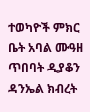ተወካዮች ምክር ቤት አባል ሙዓዘ ጥበባት ዲያቆን ዳንኤል ክብረት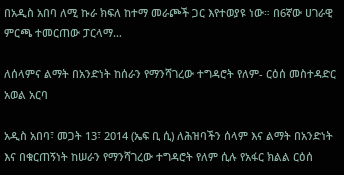በአዲስ አበባ ለሚ ኩራ ክፍለ ከተማ መራጮች ጋር እየተወያዩ ነው። በ6ኛው ሀገራዊ ምርጫ ተመርጠው ፓርላማ…

ለሰላምና ልማት በአንድነት ከሰራን የማንሻገረው ተግዳሮት የለም- ርዕሰ መስተዳድር አወል አርባ

አዲስ አበባ፣ መጋት 13፣ 2014 (ኤፍ ቢ ሲ) ለሕዝባችን ሰላም እና ልማት በአንድነት እና በቁርጠኝነት ከሠራን የማንሻገረው ተግዳሮት የለም ሲሉ የአፋር ክልል ርዕሰ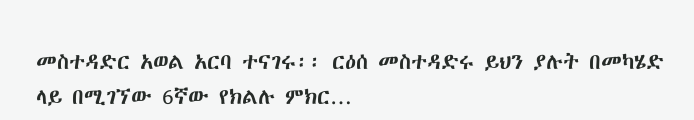መስተዳድር አወል አርባ ተናገሩ፡፡ ርዕሰ መስተዳድሩ ይህን ያሉት በመካሄድ ላይ በሚገኘው 6ኛው የክልሉ ምክር…